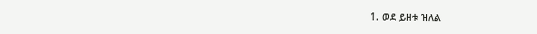1. ወደ ይዘቱ ዝለል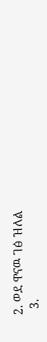2. ወደ ዋናዉ ገፅ ዝለል
  3.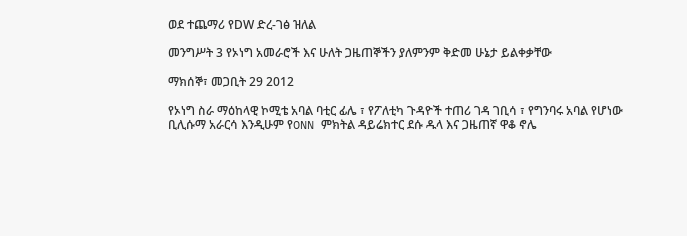ወደ ተጨማሪ የDW ድረ-ገፅ ዝለል

መንግሥት 3 የኦነግ አመራሮች እና ሁለት ጋዜጠኞችን ያለምንም ቅድመ ሁኔታ ይልቀቃቸው

ማክሰኞ፣ መጋቢት 29 2012

የኦነግ ስራ ማዕከላዊ ኮሚቴ አባል ባቲር ፊሌ ፣ የፖለቲካ ጉዳዮች ተጠሪ ገዳ ገቢሳ ፣ የግንባሩ አባል የሆነው ቢሊሱማ አራርሳ እንዲሁም የONN ምክትል ዳይሬክተር ደሱ ዱላ እና ጋዜጠኛ ዋቆ ኖሌ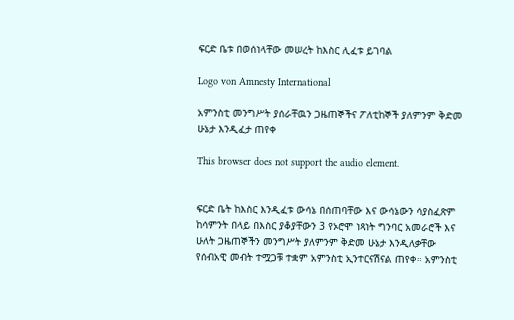ፍርድ ቤቱ በወሰነላቸው መሠረት ከእስር ሊፈቱ ይገባል

Logo von Amnesty International

አምንስቲ መንግሥት ያሰራቸዉን ጋዜጠኞችና ፖለቲከኞች ያለምንም ቅድመ ሁኔታ እንዲፈታ ጠየቀ

This browser does not support the audio element.


ፍርድ ቤት ከእስር እንዲፈቱ ውሳኔ በሰጠባቸው እና ውሳኔውን ሳያስፈጽም ከሳምንት በላይ በእስር ያቆያቸውን 3 የኦሮሞ ነጻነት ግንባር አመራሮች እና ሁለት ጋዜጠኞችን መንግሥት ያለምንም ቅድመ ሁኔታ እንዲለቃቸው የሰብአዊ መብት ተሟጋቹ ተቋም አምንስቲ ኢንተርናሽናል ጠየቀ። አምንስቲ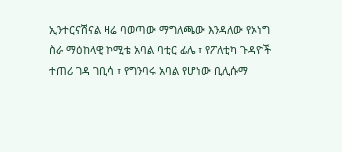ኢንተርናሽናል ዛሬ ባወጣው ማግለጫው እንዳለው የኦነግ ስራ ማዕከላዊ ኮሚቴ አባል ባቲር ፊሌ ፣ የፖለቲካ ጉዳዮች ተጠሪ ገዳ ገቢሳ ፣ የግንባሩ አባል የሆነው ቢሊሱማ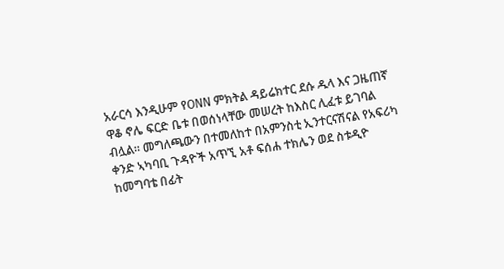አራርሳ እንዲሁም የONN ምክትል ዳይሬክተር ደሱ ዱላ እና ጋዜጠኛ ዋቆ ኖሌ ፍርድ ቤቱ በወሰነላቸው መሠረት ከእስር ሊፈቱ ይገባል ብሏል። መግለጫውን በተመለከተ በአምንስቲ ኢንተርናሽናል የአፍሪካ ቀንድ ኣካባቢ ጉዳዮች አጥኚ አቶ ፍሰሐ ተክሌን ወደ ስቱዲዮ ከመግባቴ በፊት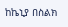ከኬኒያ በስልክ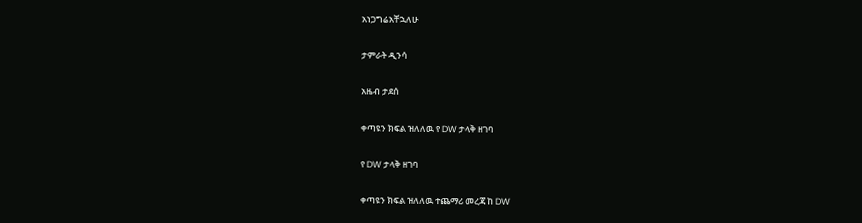አነጋግሬአቸኋለሁ

ታምራት ዲንሳ

አዜብ ታደሰ

ቀጣዩን ክፍል ዝለለዉ የ DW ታላቅ ዘገባ

የ DW ታላቅ ዘገባ

ቀጣዩን ክፍል ዝለለዉ ተጨማሪ መረጃ ከ DW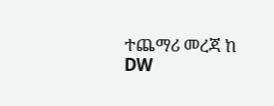ተጨማሪ መረጃ ከ DW